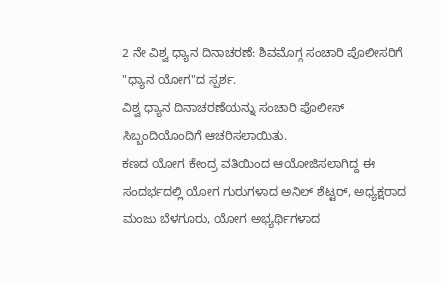2 ನೇ ವಿಶ್ವ ಧ್ಯಾನ ದಿನಾಚರಣೆ: ಶಿವಮೊಗ್ಗ ಸಂಚಾರಿ ಪೊಲೀಸರಿಗೆ "ಧ್ಯಾನ ಯೋಗ"ದ ಸ್ಪರ್ಶ.
ವಿಶ್ವ ಧ್ಯಾನ ದಿನಾಚರಣೆಯನ್ನು ಸಂಚಾರಿ ಪೊಲೀಸ್ ಸಿಬ್ಬಂದಿಯೊಂದಿಗೆ ಆಚರಿಸಲಾಯಿತು.
ಕಣದ ಯೋಗ ಕೇಂದ್ರ ವತಿಯಿಂದ ಆಯೋಜಿಸಲಾಗಿದ್ದ ಈ ಸಂದರ್ಭದಲ್ಲಿ ಯೋಗ ಗುರುಗಳಾದ ಅನಿಲ್ ಶೆಟ್ಟರ್, ಅಧ್ಯಕ್ಷರಾದ ಮಂಜು ಬೆಳಗೂರು, ಯೋಗ ಅಭ್ಯರ್ಥಿಗಳಾದ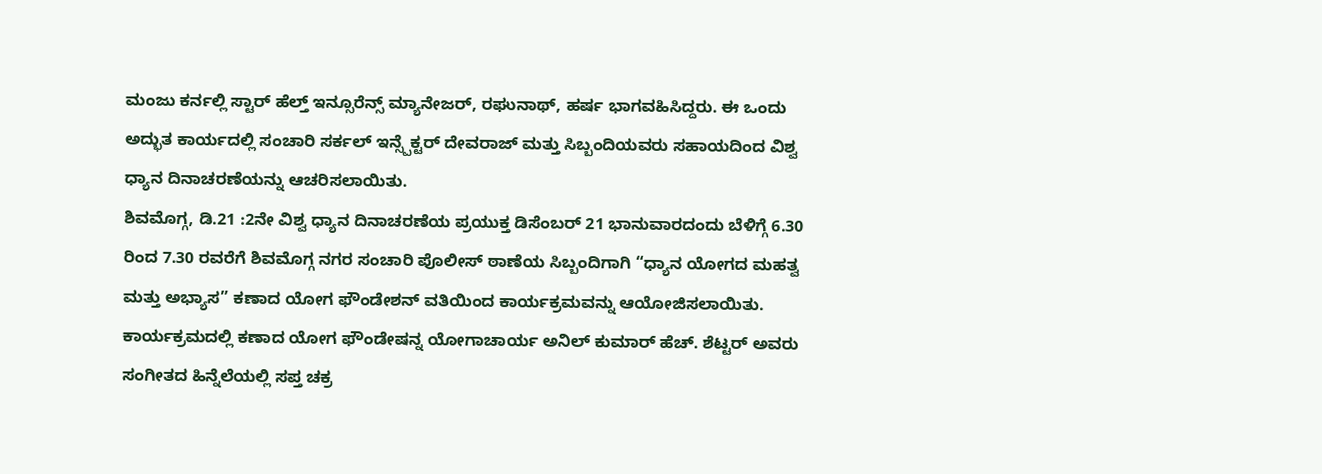ಮಂಜು ಕರ್ನಲ್ಲಿ ಸ್ಟಾರ್ ಹೆಲ್ತ್ ಇನ್ಸೂರೆನ್ಸ್ ಮ್ಯಾನೇಜರ್, ರಘುನಾಥ್, ಹರ್ಷ ಭಾಗವಹಿಸಿದ್ದರು. ಈ ಒಂದು ಅದ್ಭುತ ಕಾರ್ಯದಲ್ಲಿ ಸಂಚಾರಿ ಸರ್ಕಲ್ ಇನ್ಸ್ಪೆಕ್ಟರ್ ದೇವರಾಜ್ ಮತ್ತು ಸಿಬ್ಬಂದಿಯವರು ಸಹಾಯದಿಂದ ವಿಶ್ವ ಧ್ಯಾನ ದಿನಾಚರಣೆಯನ್ನು ಆಚರಿಸಲಾಯಿತು.
ಶಿವಮೊಗ್ಗ, ಡಿ.21 :2ನೇ ವಿಶ್ವ ಧ್ಯಾನ ದಿನಾಚರಣೆಯ ಪ್ರಯುಕ್ತ ಡಿಸೆಂಬರ್ 21 ಭಾನುವಾರದಂದು ಬೆಳಿಗ್ಗೆ 6.30 ರಿಂದ 7.30 ರವರೆಗೆ ಶಿವಮೊಗ್ಗ ನಗರ ಸಂಚಾರಿ ಪೊಲೀಸ್ ಠಾಣೆಯ ಸಿಬ್ಬಂದಿಗಾಗಿ “ಧ್ಯಾನ ಯೋಗದ ಮಹತ್ವ ಮತ್ತು ಅಭ್ಯಾಸ” ಕಣಾದ ಯೋಗ ಫೌಂಡೇಶನ್ ವತಿಯಿಂದ ಕಾರ್ಯಕ್ರಮವನ್ನು ಆಯೋಜಿಸಲಾಯಿತು.
ಕಾರ್ಯಕ್ರಮದಲ್ಲಿ ಕಣಾದ ಯೋಗ ಫೌಂಡೇಷನ್ನ ಯೋಗಾಚಾರ್ಯ ಅನಿಲ್ ಕುಮಾರ್ ಹೆಚ್. ಶೆಟ್ಟರ್ ಅವರು ಸಂಗೀತದ ಹಿನ್ನೆಲೆಯಲ್ಲಿ ಸಪ್ತ ಚಕ್ರ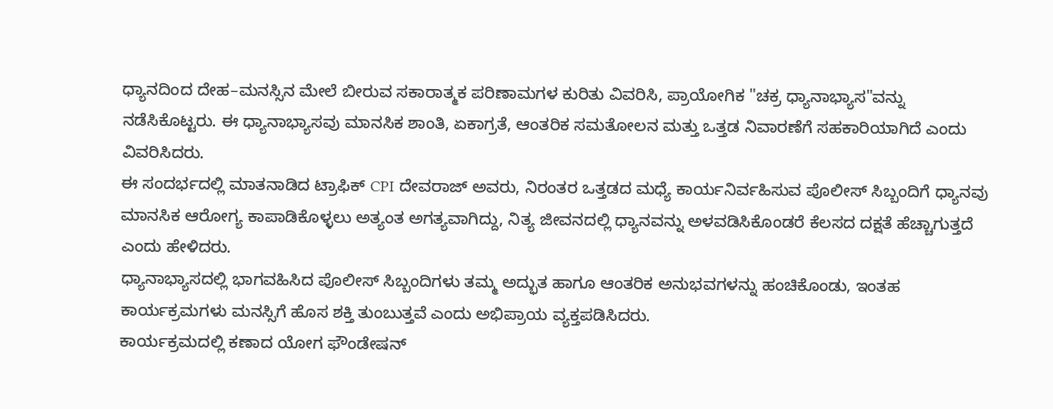ಧ್ಯಾನದಿಂದ ದೇಹ–ಮನಸ್ಸಿನ ಮೇಲೆ ಬೀರುವ ಸಕಾರಾತ್ಮಕ ಪರಿಣಾಮಗಳ ಕುರಿತು ವಿವರಿಸಿ, ಪ್ರಾಯೋಗಿಕ "ಚಕ್ರ ಧ್ಯಾನಾಭ್ಯಾಸ"ವನ್ನು ನಡೆಸಿಕೊಟ್ಟರು. ಈ ಧ್ಯಾನಾಭ್ಯಾಸವು ಮಾನಸಿಕ ಶಾಂತಿ, ಏಕಾಗ್ರತೆ, ಆಂತರಿಕ ಸಮತೋಲನ ಮತ್ತು ಒತ್ತಡ ನಿವಾರಣೆಗೆ ಸಹಕಾರಿಯಾಗಿದೆ ಎಂದು ವಿವರಿಸಿದರು.
ಈ ಸಂದರ್ಭದಲ್ಲಿ ಮಾತನಾಡಿದ ಟ್ರಾಫಿಕ್ CPI ದೇವರಾಜ್ ಅವರು, ನಿರಂತರ ಒತ್ತಡದ ಮಧ್ಯೆ ಕಾರ್ಯನಿರ್ವಹಿಸುವ ಪೊಲೀಸ್ ಸಿಬ್ಬಂದಿಗೆ ಧ್ಯಾನವು ಮಾನಸಿಕ ಆರೋಗ್ಯ ಕಾಪಾಡಿಕೊಳ್ಳಲು ಅತ್ಯಂತ ಅಗತ್ಯವಾಗಿದ್ದು, ನಿತ್ಯ ಜೀವನದಲ್ಲಿ ಧ್ಯಾನವನ್ನು ಅಳವಡಿಸಿಕೊಂಡರೆ ಕೆಲಸದ ದಕ್ಷತೆ ಹೆಚ್ಚಾಗುತ್ತದೆ ಎಂದು ಹೇಳಿದರು.
ಧ್ಯಾನಾಭ್ಯಾಸದಲ್ಲಿ ಭಾಗವಹಿಸಿದ ಪೊಲೀಸ್ ಸಿಬ್ಬಂದಿಗಳು ತಮ್ಮ ಅದ್ಭುತ ಹಾಗೂ ಆಂತರಿಕ ಅನುಭವಗಳನ್ನು ಹಂಚಿಕೊಂಡು, ಇಂತಹ ಕಾರ್ಯಕ್ರಮಗಳು ಮನಸ್ಸಿಗೆ ಹೊಸ ಶಕ್ತಿ ತುಂಬುತ್ತವೆ ಎಂದು ಅಭಿಪ್ರಾಯ ವ್ಯಕ್ತಪಡಿಸಿದರು.
ಕಾರ್ಯಕ್ರಮದಲ್ಲಿ ಕಣಾದ ಯೋಗ ಫೌಂಡೇಷನ್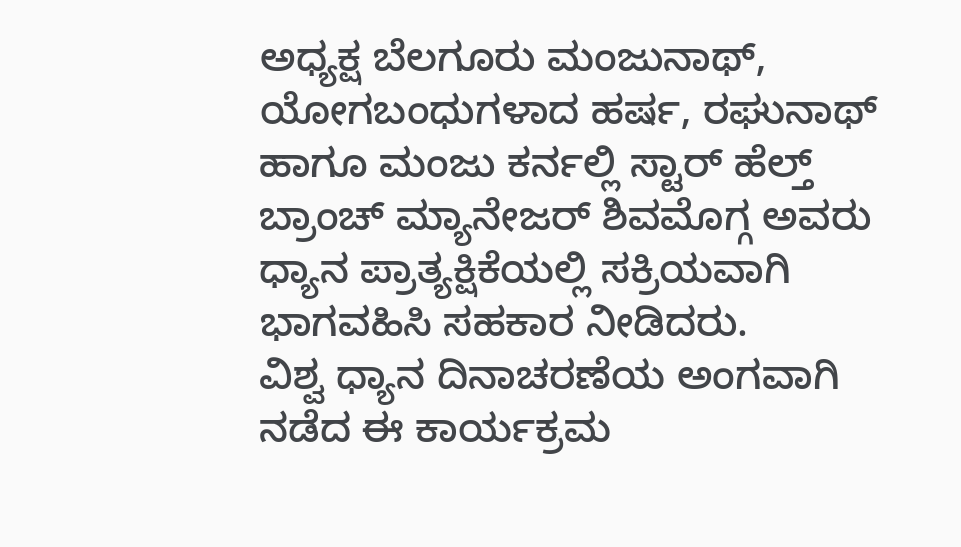ಅಧ್ಯಕ್ಷ ಬೆಲಗೂರು ಮಂಜುನಾಥ್, ಯೋಗಬಂಧುಗಳಾದ ಹರ್ಷ, ರಘುನಾಥ್ ಹಾಗೂ ಮಂಜು ಕರ್ನಲ್ಲಿ ಸ್ಟಾರ್ ಹೆಲ್ತ್ ಬ್ರಾಂಚ್ ಮ್ಯಾನೇಜರ್ ಶಿವಮೊಗ್ಗ ಅವರು ಧ್ಯಾನ ಪ್ರಾತ್ಯಕ್ಷಿಕೆಯಲ್ಲಿ ಸಕ್ರಿಯವಾಗಿ ಭಾಗವಹಿಸಿ ಸಹಕಾರ ನೀಡಿದರು.
ವಿಶ್ವ ಧ್ಯಾನ ದಿನಾಚರಣೆಯ ಅಂಗವಾಗಿ ನಡೆದ ಈ ಕಾರ್ಯಕ್ರಮ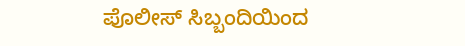ಪೊಲೀಸ್ ಸಿಬ್ಬಂದಿಯಿಂದ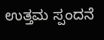ಉತ್ತಮ ಸ್ಪಂದನೆ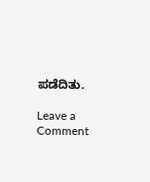ಪಡೆದಿತು.

Leave a Comment